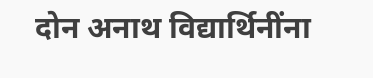दोन अनाथ विद्यार्थिनींना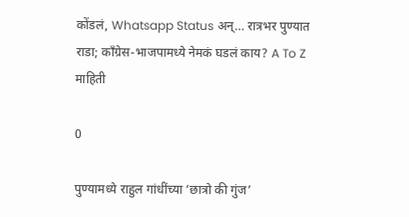कोंडलं, Whatsapp Status अन्… रात्रभर पुण्यात राडा; काँग्रेस-भाजपामध्ये नेमकं घडलं काय? A To Z माहिती

0

पुण्यामध्ये राहुल गांधींच्या ‘छात्रो की गुंज’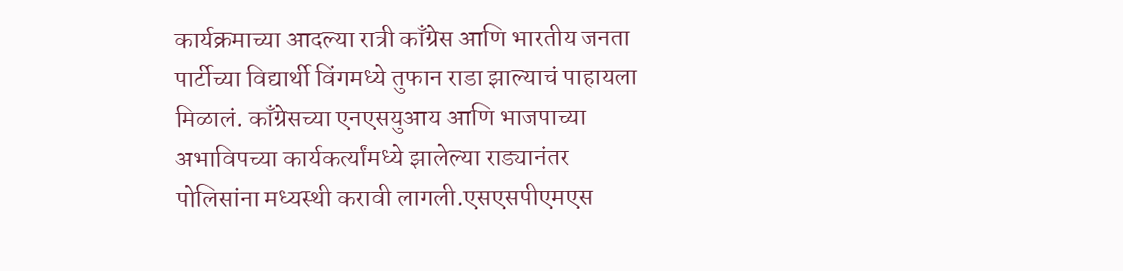कार्यक्रमाच्या आदल्या रात्री काँग्रेस आणि भारतीय जनता पार्टीच्या विद्यार्थी विंगमध्ये तुफान राडा झाल्याचं पाहायला मिळालं. काँग्रेसच्या एनएसयुआय आणि भाजपाच्या अभाविपच्या कार्यकर्त्यांमध्ये झालेल्या राड्यानंतर पोलिसांना मध्यस्थी करावी लागली.एसएसपीएमएस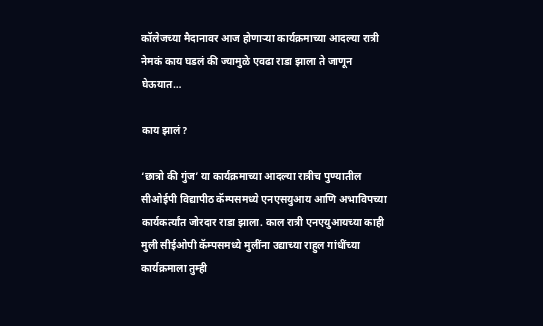कॉलेजच्या मैदानावर आज होणाऱ्या कार्यक्रमाच्या आदल्या रात्री नेमकं काय घडलं की ज्यामुळे एवढा राडा झाला ते जाणून घेऊयात…

काय झालं?

‘छात्रो की गुंज’ या कार्यक्रमाच्या आदल्या रात्रीच पुण्यातील सीओईपी विद्यापीठ कॅम्पसमध्ये एनएसयुआय आणि अभाविपच्या कार्यकर्त्यांत जोरदार राडा झाला. काल रात्री एनएयुआयच्या काही मुली सीईओपी कॅम्पसमध्ये मुलींना उद्याच्या राहुल गांधींच्या कार्यक्रमाला तुम्ही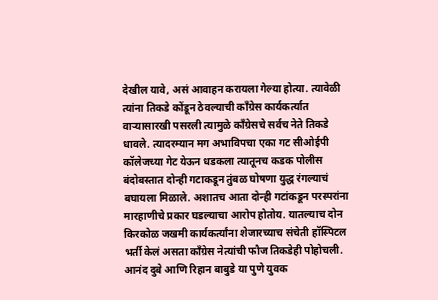देखील यावे, असं आवाहन करायला गेल्या होत्या. त्यावेळी त्यांना तिकडे कोंडून ठेवल्याची काँग्रेस कार्यकर्त्यात वाऱ्यासारखी पसरली त्यामुळे काँग्रेसचे सर्वच नेते तिकडे धावले. त्यादरम्यान मग अभाविपचा एका गट सीओईपी कॉलेजच्या गेट येऊन धडकला त्यातूनच कडक पोलीस बंदोबस्तात दोन्ही गटाकडून तुंबळ घोषणा युद्ध रंगल्याचं बघायला मिळाले. अशातच आता दोन्ही गटांकडून परस्परांना मारहाणीचे प्रकार घडल्याचा आरोप होतोय. यातल्याच दोन किरकोळ जखमी कार्यकर्त्यांना शेजारच्याच संचेती हॉस्पिटल भर्ती केलं असता काँग्रेस नेत्यांची फौज तिकडेही पोहोचली. आनंद दुबे आणि रिहान बाबुडे या पुणे युवक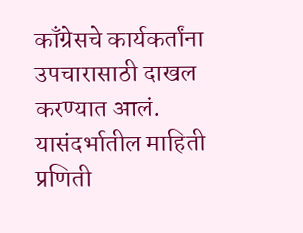काँग्रेसचे कार्यकर्तांना उपचारासाठी दाखल करण्यात आलं. यासंदर्भातील माहिती प्रणिती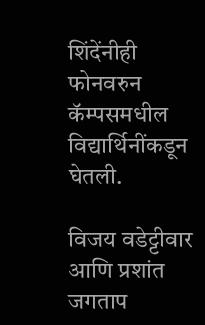शिंदेंनीही फोनवरुन कॅम्पसमधील विद्यार्थिनींकडून घेतली.

विजय वडेट्टीवार आणि प्रशांत जगताप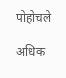पोहोचले

अधिक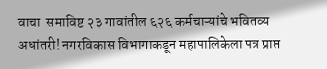वाचा  समाविष्ट २३ गावांतील ६२६ कर्मचाऱ्यांचे भवितव्य अधांतरी! नगरविकास विभागाकडून महापालिकेला पत्र प्राप्त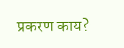प्रकरण काय?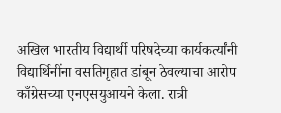अखिल भारतीय विद्यार्थी परिषदेच्या कार्यकर्त्यांनी विद्यार्थिनींना वसतिगृहात डांबून ठेवल्याचा आरोप काँग्रेसच्या एनएसयुआयने केला. रात्री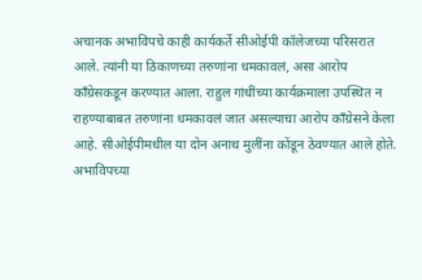अचानक अभाविपचे काही कार्यकर्ते सीओईपी कॉलेजच्या परिसरात आले. त्यांनी या ठिकाणच्या तरुणांना धमकावलं, असा आरोप काँग्रेसकडून करण्यात आला. राहुल गांधींच्या कार्यक्रमाला उपस्थित न राहण्याबाबत तरुणांना धमकावलं जात असल्याचा आरोप काँग्रेसने केला आहे. सीओईपीमधील या दोन अनाथ मुलींना कोंडून ठेवण्यात आले होते. अभाविपच्या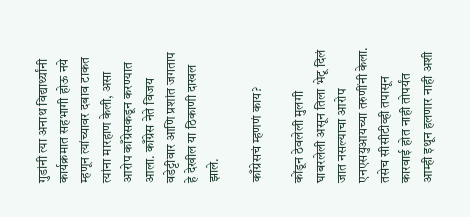गुडांनी त्या अनाथ विद्यार्थ्यांनी कार्यक्रमात सहभागी होऊ नये म्हणून त्यांच्यावर दबाव टाकत त्यांना मारहाण केली, असा आरोप काँग्रेसकडून करण्यात आला. काँग्रेस नेते विजय वडेट्टीवार आणि प्रशांत जगताप हे देखील या ठिकाणी दाखल झाले.

काँग्रेसचं म्हणणं काय?

कोंडून ठेवलेली मुलगी घाबरलेली असून तिला भेटू दिलं जात नसल्याचा आरोप एनएसयुआयच्या तरुणींनी केला. तसेच सीसीटीव्ही तपासून कारवाई होत नाही तोपर्यंत आम्ही इथून हलणार नाही अशी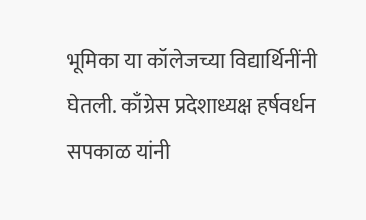भूमिका या कॉलेजच्या विद्यार्थिनींनी घेतली. काँग्रेस प्रदेशाध्यक्ष हर्षवर्धन सपकाळ यांनी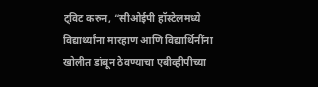ट्विट करुन, “सीओईपी हॉस्टेलमध्ये विद्यार्थ्यांना मारहाण आणि विद्यार्थिनींना खोलीत डांबून ठेवण्याचा एबीव्हीपीच्या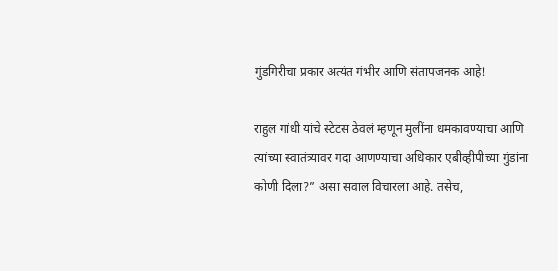गुंडगिरीचा प्रकार अत्यंत गंभीर आणि संतापजनक आहे!

राहुल गांधी यांचे स्टेटस ठेवलं म्हणून मुलींना धमकावण्याचा आणि त्यांच्या स्वातंत्र्यावर गदा आणण्याचा अधिकार एबीव्हीपीच्या गुंडांना कोणी दिला?” असा सवाल विचारला आहे. तसेच,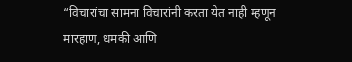“विचारांचा सामना विचारांनी करता येत नाही म्हणून मारहाण, धमकी आणि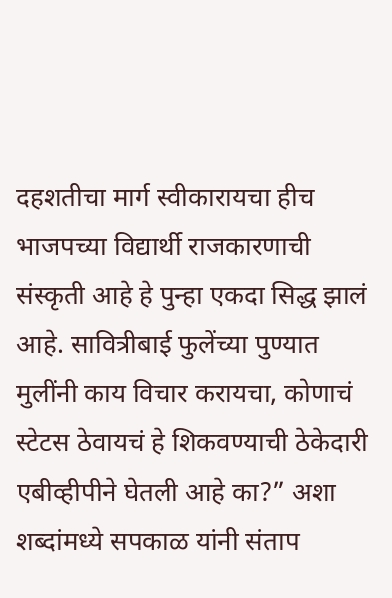दहशतीचा मार्ग स्वीकारायचा हीच भाजपच्या विद्यार्थी राजकारणाची संस्कृती आहे हे पुन्हा एकदा सिद्ध झालं आहे. सावित्रीबाई फुलेंच्या पुण्यात मुलींनी काय विचार करायचा, कोणाचं स्टेटस ठेवायचं हे शिकवण्याची ठेकेदारी एबीव्हीपीने घेतली आहे का?” अशा शब्दांमध्ये सपकाळ यांनी संताप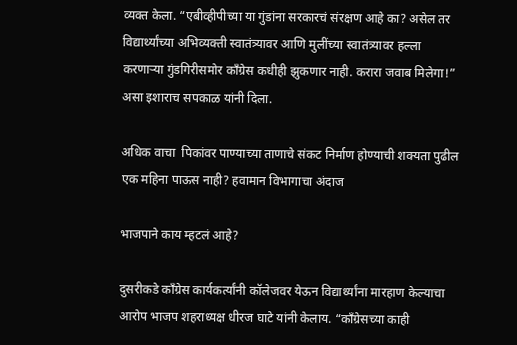व्यक्त केला. “एबीव्हीपीच्या या गुंडांना सरकारचं संरक्षण आहे का? असेल तर विद्यार्थ्यांच्या अभिव्यक्ती स्वातंत्र्यावर आणि मुलींच्या स्वातंत्र्यावर हल्ला करणाऱ्या गुंडगिरीसमोर काँग्रेस कधीही झुकणार नाही. करारा जवाब मिलेगा!” असा इशाराच सपकाळ यांनी दिला.

अधिक वाचा  पिकांवर पाण्याच्या ताणाचे संकट निर्माण होण्याची शक्यता पुढील एक महिना पाऊस नाही? हवामान विभागाचा अंदाज

भाजपाने काय म्हटलं आहे?

दुसरीकडे काँग्रेस कार्यकर्त्यांनी कॉलेजवर येऊन विद्यार्थ्यांना मारहाण केल्याचा आरोप भाजप शहराध्यक्ष धीरज घाटे यांनी केलाय. “काँग्रेसच्या काही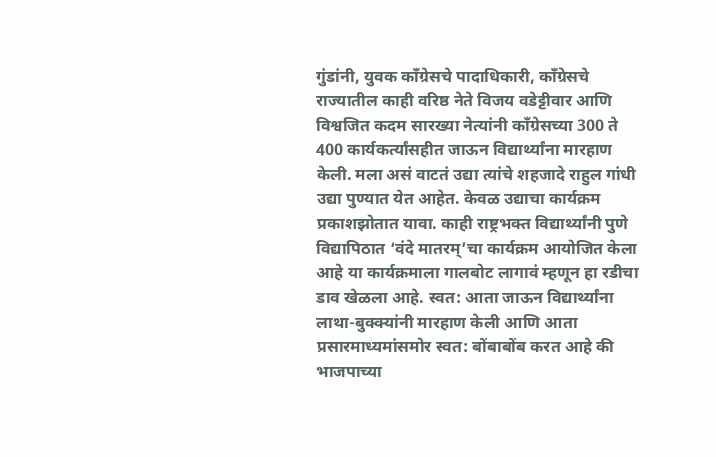गुंडांनी, युवक काँग्रेसचे पादाधिकारी, काँग्रेसचे राज्यातील काही वरिष्ठ नेते विजय वडेट्टीवार आणि विश्वजित कदम सारख्या नेत्यांनी काँग्रेसच्या 300 ते 400 कार्यकर्त्यांसहीत जाऊन विद्यार्थ्यांना मारहाण केली. मला असं वाटतं उद्या त्यांचे शहजादे राहुल गांधी उद्या पुण्यात येत आहेत. केवळ उद्याचा कार्यक्रम प्रकाशझोतात यावा. काही राष्ट्रभक्त विद्यार्थ्यांनी पुणे विद्यापिठात ‘वंदे मातरम्’चा कार्यक्रम आयोजित केला आहे या कार्यक्रमाला गालबोट लागावं म्हणून हा रडीचा डाव खेळला आहे. स्वत: आता जाऊन विद्यार्थ्यांना लाथा-बुक्क्यांनी मारहाण केली आणि आता प्रसारमाध्यमांसमोर स्वत: बोंबाबोंब करत आहे की भाजपाच्या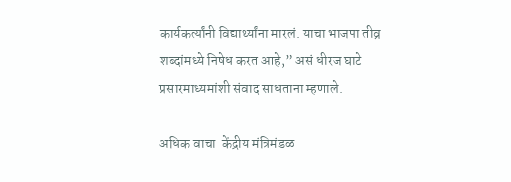कार्यकर्त्यांनी विद्यार्थ्यांना मारलं. याचा भाजपा तीव्र शब्दांमध्ये निषेध करत आहे,” असं धीरज घाटे प्रसारमाध्यमांशी संवाद साधताना म्हणाले.

अधिक वाचा  केंद्रीय मंत्रिमंडळ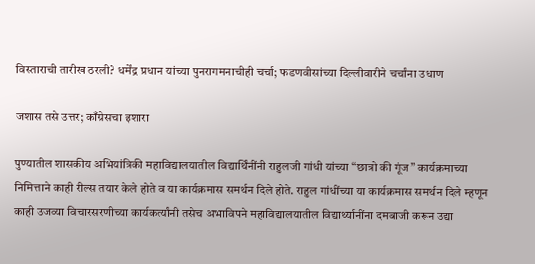विस्ताराची तारीख ठरली? धर्मेंद्र प्रधान यांच्या पुनरागमनाचीही चर्चा; फडणवीसांच्या दिल्लीवारीने चर्चांना उधाण

जशास तसे उत्तर; काँग्रेसचा इशारा

पुण्यातील शासकीय अभियांत्रिकी महाविद्यालयातील विद्यार्थिंनींनी राहुलजी गांधी यांच्या “छात्रो की गूंज” कार्यक्रमाच्या निमित्ताने काही रील्स तयार केले होते व या कार्यक्रमास समर्थन दिले होते. राहुल गांधींच्या या कार्यक्रमास समर्थन दिले म्हणून काही उजव्या विचारसरणीच्या कार्यकर्त्यांनी तसेच अभाविपने महाविद्यालयातील विद्यार्थ्यानींना दमबाजी करून उद्या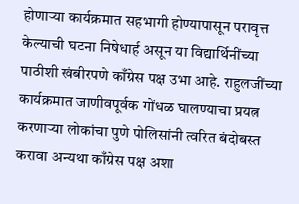होणाऱ्या कार्यक्रमात सहभागी होण्यापासून परावृत्त केल्याची घटना निषेधार्ह असून या विद्यार्थिनींच्या पाठीशी खंबीरपणे काँग्रेस पक्ष उभा आहे. राहुलजींच्या कार्यक्रमात जाणीवपूर्वक गोंधळ घालण्याचा प्रयत्न करणाऱ्या लोकांचा पुणे पोलिसांनी त्वरित बंदोबस्त करावा अन्यथा काँग्रेस पक्ष अशा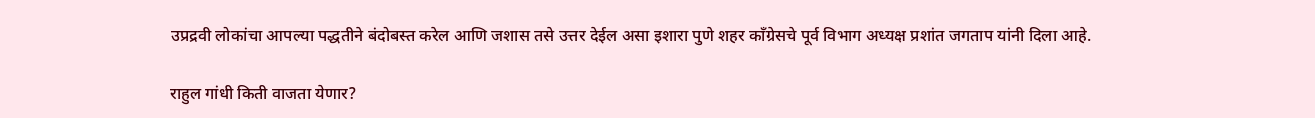उप्रद्रवी लोकांचा आपल्या पद्धतीने बंदोबस्त करेल आणि जशास तसे उत्तर देईल असा इशारा पुणे शहर काँग्रेसचे पूर्व विभाग अध्यक्ष प्रशांत जगताप यांनी दिला आहे.

राहुल गांधी किती वाजता येणार?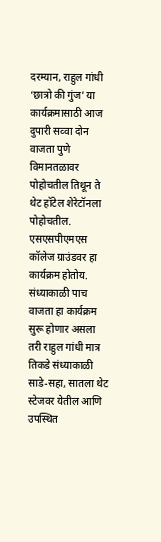दरम्यान, राहुल गांधी ‘छात्रो की गुंज’ या कार्यक्रमासाठी आज दुपारी सव्वा दोन वाजता पुणे विमानतळावर पोहोचतील तिथून ते थेट हॉटेल शेरेटॉनला पोहोचतील. एसएसपीएमएस कॉलेज ग्राउंडवर हा कार्यक्रम होतोय. संध्याकाळी पाच वाजता हा कार्यक्रम सुरू होणार असला तरी राहुल गांधी मात्र तिकडे संध्याकाळी साडे-सहा, सातला थेट स्टेजवर येतील आणि उपस्थित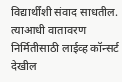विद्यार्थींशी संवाद साधतील. त्याआधी वातावरण निर्मितीसाठी लाईव्ह कॉन्सर्ट देखील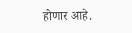होणार आहे.